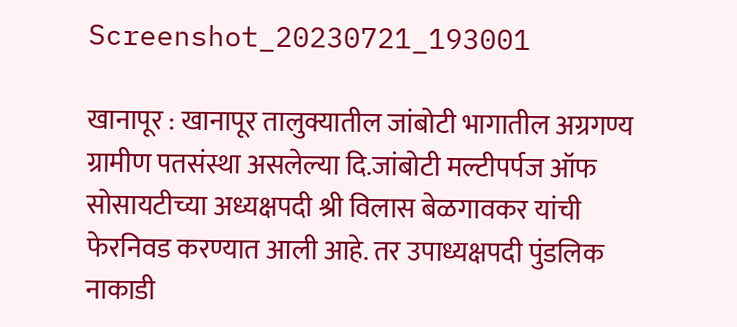Screenshot_20230721_193001

खानापूर : खानापूर तालुक्यातील जांबोटी भागातील अग्रगण्य ग्रामीण पतसंस्था असलेल्या दि.जांबोटी मल्टीपर्पज ऑफ सोसायटीच्या अध्यक्षपदी श्री विलास बेळगावकर यांची फेरनिवड करण्यात आली आहे. तर उपाध्यक्षपदी पुंडलिक नाकाडी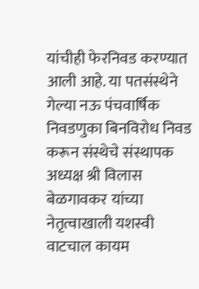यांचीही फेरनिवड करण्यात आली आहे. या पतसंस्थेने गेल्या नऊ पंचवार्षिक निवडणुका बिनविरोध निवड करून संस्थेचे संस्थापक अध्यक्ष श्री विलास बेळगावकर यांच्या नेतृत्वाखाली यशस्वी वाटचाल कायम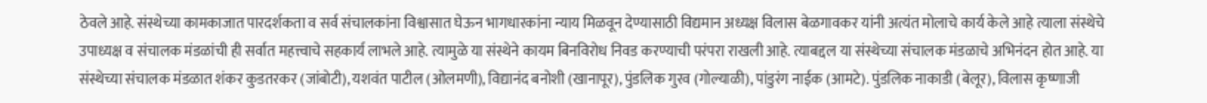ठेवले आहे. संस्थेच्या कामकाजात पारदर्शकता व सर्व संचालकांना विश्वासात घेऊन भागधारकांना न्याय मिळवून देण्यासाठी विद्यमान अध्यक्ष विलास बेळगावकर यांनी अत्यंत मोलाचे कार्य केले आहे त्याला संस्थेचे उपाध्यक्ष व संचालक मंडळांची ही सर्वात महत्त्वाचे सहकार्य लाभले आहे. त्यामुळे या संस्थेने कायम बिनविरोध निवड करण्याची परंपरा राखली आहे. त्याबद्दल या संस्थेच्या संचालक मंडळाचे अभिनंदन होत आहे. या संस्थेच्या संचालक मंडळात शंकर कुडतरकर (जांबोटी), यशवंत पाटील (ओलमणी), विद्यानंद बनोशी (खानापूर), पुंडलिक गुरव (गोल्याळी), पांडुरंग नाईक (आमटे). पुंडलिक नाकाडी (बेलूर), विलास कृष्णाजी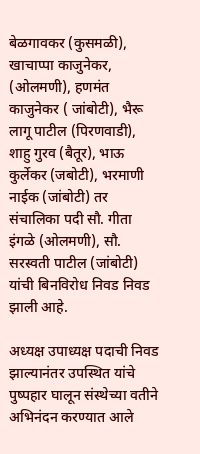बेळगावकर (कुसमळी), खाचाप्पा काजुनेकर, (ओलमणी), हणमंत काजुनेकर ( जांबोटी), भैरू लागू पाटील (पिरणवाडी), शाहु गुरव (बैतूर), भाऊ कुर्लेकर (जबोटी), भरमाणी नाईक (जांबोटी) तर संचालिका पदी सौ. गीता इंगळे (ओलमणी), सौ. सरस्वती पाटील (जांबोटी) यांची बिनविरोध निवड निवड झाली आहे.

अध्यक्ष उपाध्यक्ष पदाची निवड झाल्यानंतर उपस्थित यांचे पुष्पहार घालून संस्थेच्या वतीने अभिनंदन करण्यात आले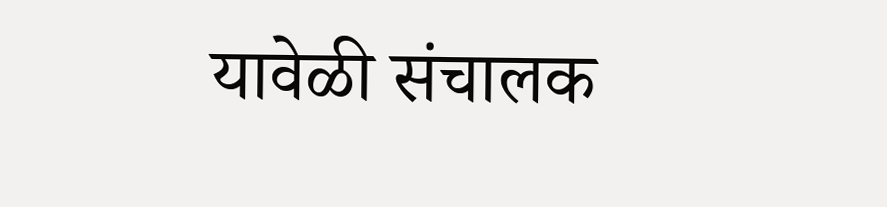यावेळी संचालक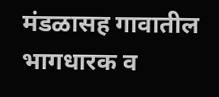मंडळासह गावातील भागधारक व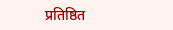प्रतिष्ठित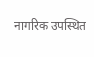नागरिक उपस्थित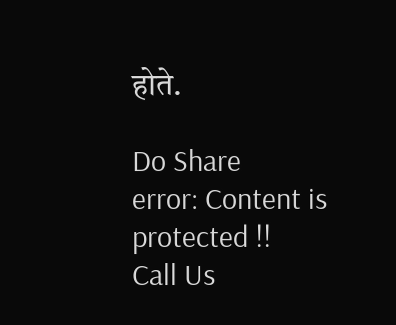होते.

Do Share
error: Content is protected !!
Call Us